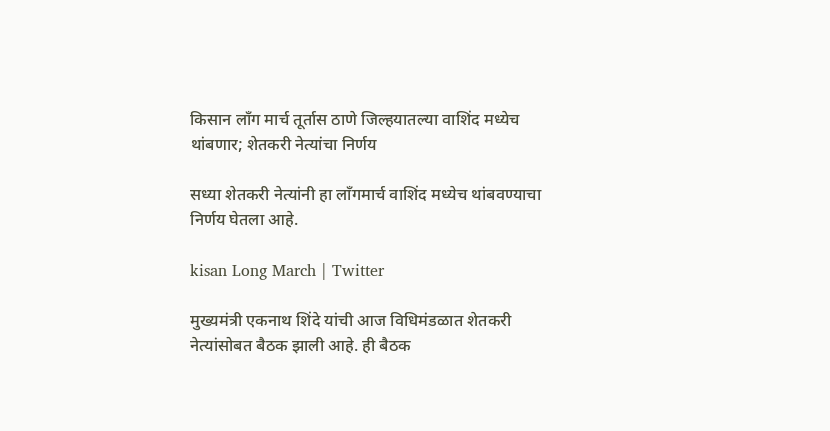किसान लाँग मार्च तूर्तास ठाणे जिल्हयातल्या वाशिंद मध्येच थांबणार; शेतकरी नेत्यांचा निर्णय

सध्या शेतकरी नेत्यांनी हा लॉंगमार्च वाशिंद मध्येच थांबवण्याचा निर्णय घेतला आहे.

kisan Long March | Twitter

मुख्यमंत्री एकनाथ शिंदे यांची आज विधिमंडळात शेतकरी नेत्यांसोबत बैठक झाली आहे. ही बैठक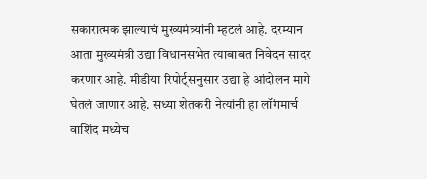सकारात्मक झाल्याचं मुख्यमंत्र्यांनी म्हटलं आहे. दरम्यान आता मुख्यमंत्री उद्या विधानसभेत त्याबाबत निवेदन सादर करणार आहे. मीडीया रिपोर्ट्सनुसार उद्या हे आंदोलन मागे घेतलं जाणार आहे. सध्या शेतकरी नेत्यांनी हा लॉंगमार्च वाशिंद मध्येच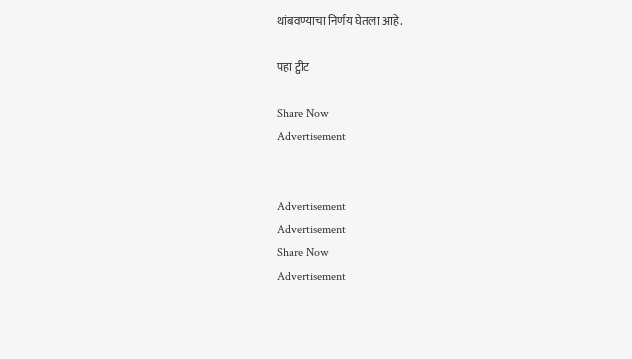थांबवण्याचा निर्णय घेतला आहे.

पहा ट्वीट

Share Now
Advertisement


Advertisement
Advertisement
Share Now
Advertisement